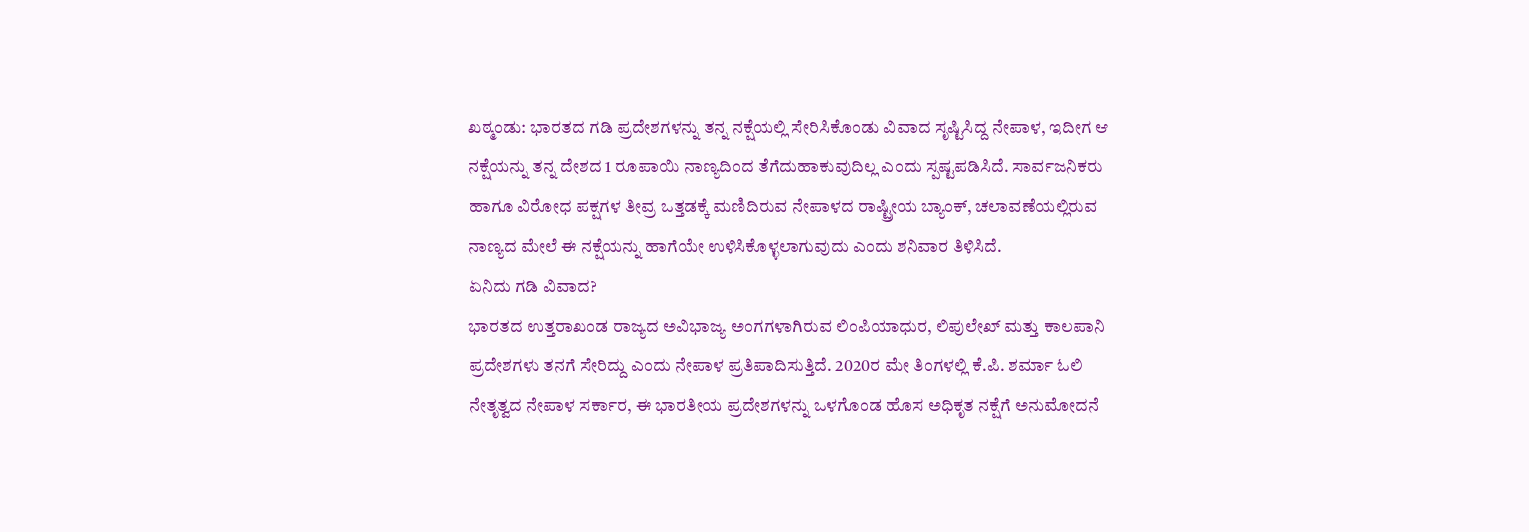ಖಠ್ಮಂಡು: ಭಾರತದ ಗಡಿ ಪ್ರದೇಶಗಳನ್ನು ತನ್ನ ನಕ್ಷೆಯಲ್ಲಿ ಸೇರಿಸಿಕೊಂಡು ವಿವಾದ ಸೃಷ್ಟಿಸಿದ್ದ ನೇಪಾಳ, ಇದೀಗ ಆ ನಕ್ಷೆಯನ್ನು ತನ್ನ ದೇಶದ 1 ರೂಪಾಯಿ ನಾಣ್ಯದಿಂದ ತೆಗೆದುಹಾಕುವುದಿಲ್ಲ ಎಂದು ಸ್ಪಷ್ಟಪಡಿಸಿದೆ. ಸಾರ್ವಜನಿಕರು ಹಾಗೂ ವಿರೋಧ ಪಕ್ಷಗಳ ತೀವ್ರ ಒತ್ತಡಕ್ಕೆ ಮಣಿದಿರುವ ನೇಪಾಳದ ರಾಷ್ಟ್ರೀಯ ಬ್ಯಾಂಕ್, ಚಲಾವಣೆಯಲ್ಲಿರುವ ನಾಣ್ಯದ ಮೇಲೆ ಈ ನಕ್ಷೆಯನ್ನು ಹಾಗೆಯೇ ಉಳಿಸಿಕೊಳ್ಳಲಾಗುವುದು ಎಂದು ಶನಿವಾರ ತಿಳಿಸಿದೆ.
ಏನಿದು ಗಡಿ ವಿವಾದ?
ಭಾರತದ ಉತ್ತರಾಖಂಡ ರಾಜ್ಯದ ಅವಿಭಾಜ್ಯ ಅಂಗಗಳಾಗಿರುವ ಲಿಂಪಿಯಾಧುರ, ಲಿಪುಲೇಖ್ ಮತ್ತು ಕಾಲಪಾನಿ ಪ್ರದೇಶಗಳು ತನಗೆ ಸೇರಿದ್ದು ಎಂದು ನೇಪಾಳ ಪ್ರತಿಪಾದಿಸುತ್ತಿದೆ. 2020ರ ಮೇ ತಿಂಗಳಲ್ಲಿ ಕೆ.ಪಿ. ಶರ್ಮಾ ಓಲಿ ನೇತೃತ್ವದ ನೇಪಾಳ ಸರ್ಕಾರ, ಈ ಭಾರತೀಯ ಪ್ರದೇಶಗಳನ್ನು ಒಳಗೊಂಡ ಹೊಸ ಅಧಿಕೃತ ನಕ್ಷೆಗೆ ಅನುಮೋದನೆ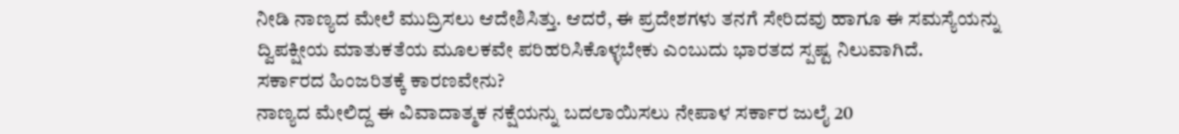ನೀಡಿ ನಾಣ್ಯದ ಮೇಲೆ ಮುದ್ರಿಸಲು ಆದೇಶಿಸಿತ್ತು. ಆದರೆ, ಈ ಪ್ರದೇಶಗಳು ತನಗೆ ಸೇರಿದವು ಹಾಗೂ ಈ ಸಮಸ್ಯೆಯನ್ನು ದ್ವಿಪಕ್ಷೀಯ ಮಾತುಕತೆಯ ಮೂಲಕವೇ ಪರಿಹರಿಸಿಕೊಳ್ಳಬೇಕು ಎಂಬುದು ಭಾರತದ ಸ್ಪಷ್ಟ ನಿಲುವಾಗಿದೆ.
ಸರ್ಕಾರದ ಹಿಂಜರಿತಕ್ಕೆ ಕಾರಣವೇನು?
ನಾಣ್ಯದ ಮೇಲಿದ್ದ ಈ ವಿವಾದಾತ್ಮಕ ನಕ್ಷೆಯನ್ನು ಬದಲಾಯಿಸಲು ನೇಪಾಳ ಸರ್ಕಾರ ಜುಲೈ 20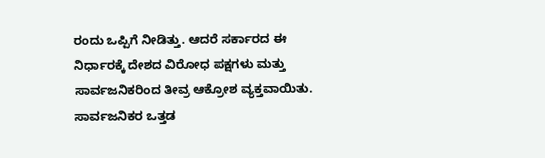ರಂದು ಒಪ್ಪಿಗೆ ನೀಡಿತ್ತು. ಆದರೆ ಸರ್ಕಾರದ ಈ ನಿರ್ಧಾರಕ್ಕೆ ದೇಶದ ವಿರೋಧ ಪಕ್ಷಗಳು ಮತ್ತು ಸಾರ್ವಜನಿಕರಿಂದ ತೀವ್ರ ಆಕ್ರೋಶ ವ್ಯಕ್ತವಾಯಿತು. ಸಾರ್ವಜನಿಕರ ಒತ್ತಡ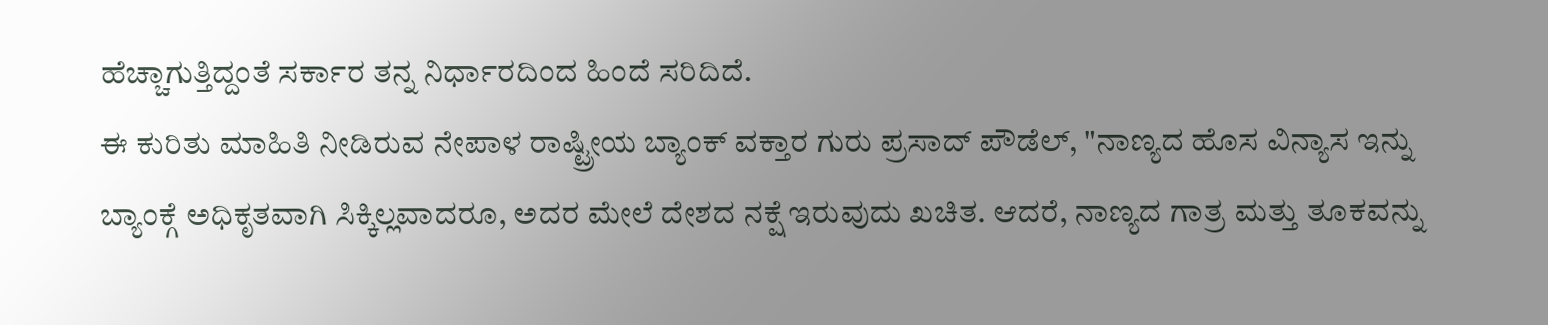ಹೆಚ್ಚಾಗುತ್ತಿದ್ದಂತೆ ಸರ್ಕಾರ ತನ್ನ ನಿರ್ಧಾರದಿಂದ ಹಿಂದೆ ಸರಿದಿದೆ.
ಈ ಕುರಿತು ಮಾಹಿತಿ ನೀಡಿರುವ ನೇಪಾಳ ರಾಷ್ಟ್ರೀಯ ಬ್ಯಾಂಕ್ ವಕ್ತಾರ ಗುರು ಪ್ರಸಾದ್ ಪೌಡೆಲ್, "ನಾಣ್ಯದ ಹೊಸ ವಿನ್ಯಾಸ ಇನ್ನು ಬ್ಯಾಂಕ್ಗೆ ಅಧಿಕೃತವಾಗಿ ಸಿಕ್ಕಿಲ್ಲವಾದರೂ, ಅದರ ಮೇಲೆ ದೇಶದ ನಕ್ಷೆ ಇರುವುದು ಖಚಿತ. ಆದರೆ, ನಾಣ್ಯದ ಗಾತ್ರ ಮತ್ತು ತೂಕವನ್ನು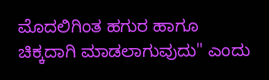ಮೊದಲಿಗಿಂತ ಹಗುರ ಹಾಗೂ ಚಿಕ್ಕದಾಗಿ ಮಾಡಲಾಗುವುದು" ಎಂದು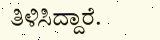ತಿಳಿಸಿದ್ದಾರೆ.